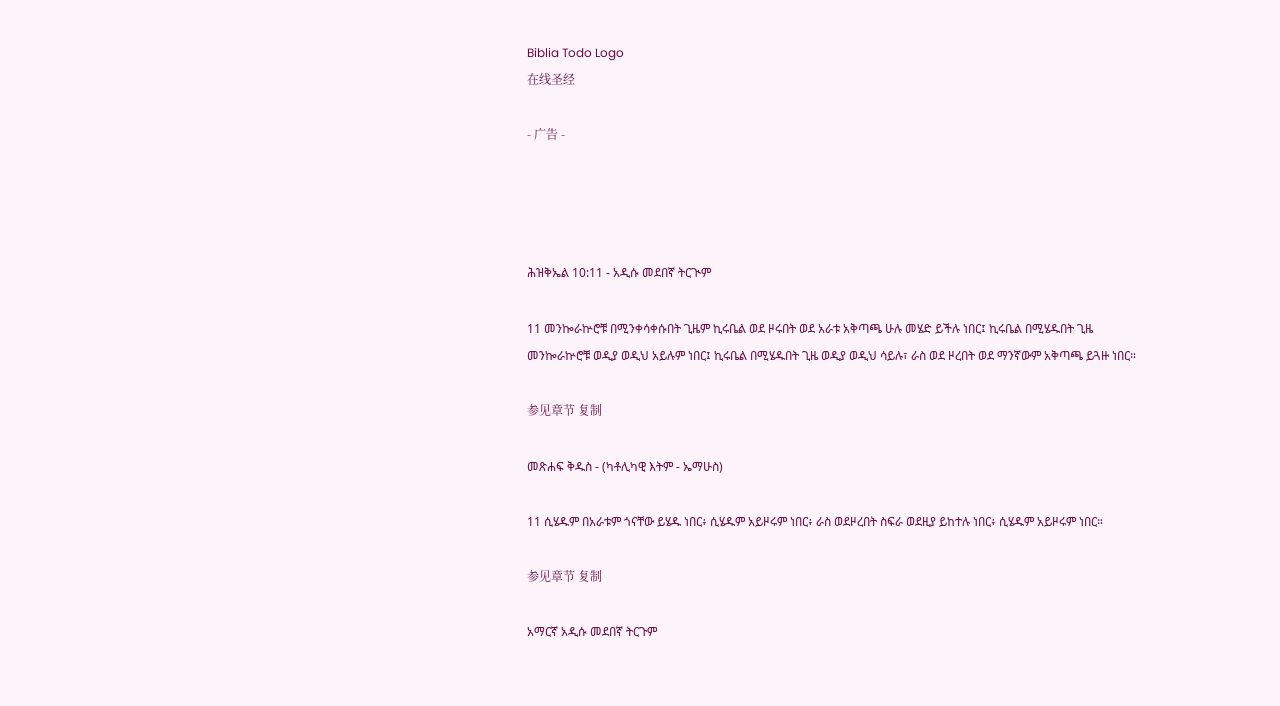Biblia Todo Logo
在线圣经

- 广告 -




ሕዝቅኤል 10:11 - አዲሱ መደበኛ ትርጒም

11 መንኰራኵሮቹ በሚንቀሳቀሱበት ጊዜም ኪሩቤል ወደ ዞሩበት ወደ አራቱ አቅጣጫ ሁሉ መሄድ ይችሉ ነበር፤ ኪሩቤል በሚሄዱበት ጊዜ መንኰራኵሮቹ ወዲያ ወዲህ አይሉም ነበር፤ ኪሩቤል በሚሄዱበት ጊዜ ወዲያ ወዲህ ሳይሉ፣ ራስ ወደ ዞረበት ወደ ማንኛውም አቅጣጫ ይጓዙ ነበር።

参见章节 复制

መጽሐፍ ቅዱስ - (ካቶሊካዊ እትም - ኤማሁስ)

11 ሲሄዱም በአራቱም ጎናቸው ይሄዱ ነበር፥ ሲሄዱም አይዞሩም ነበር፥ ራስ ወደዞረበት ስፍራ ወደዚያ ይከተሉ ነበር፥ ሲሄዱም አይዞሩም ነበር።

参见章节 复制

አማርኛ አዲሱ መደበኛ ትርጉም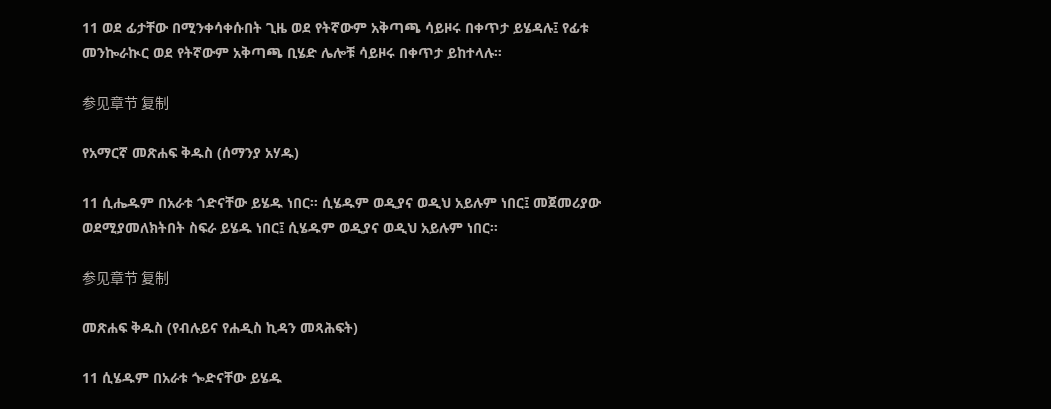11 ወደ ፊታቸው በሚንቀሳቀሱበት ጊዜ ወደ የትኛውም አቅጣጫ ሳይዞሩ በቀጥታ ይሄዳሉ፤ የፊቱ መንኰራኲር ወደ የትኛውም አቅጣጫ ቢሄድ ሌሎቹ ሳይዞሩ በቀጥታ ይከተላሉ።

参见章节 复制

የአማርኛ መጽሐፍ ቅዱስ (ሰማንያ አሃዱ)

11 ሲሔዱም በአራቱ ጎድናቸው ይሄዱ ነበር። ሲሄዱም ወዲያና ወዲህ አይሉም ነበር፤ መጀመሪያው ወደሚያመለክትበት ስፍራ ይሄዱ ነበር፤ ሲሄዱም ወዲያና ወዲህ አይሉም ነበር።

参见章节 复制

መጽሐፍ ቅዱስ (የብሉይና የሐዲስ ኪዳን መጻሕፍት)

11 ሲሄዱም በአራቱ ጐድናቸው ይሄዱ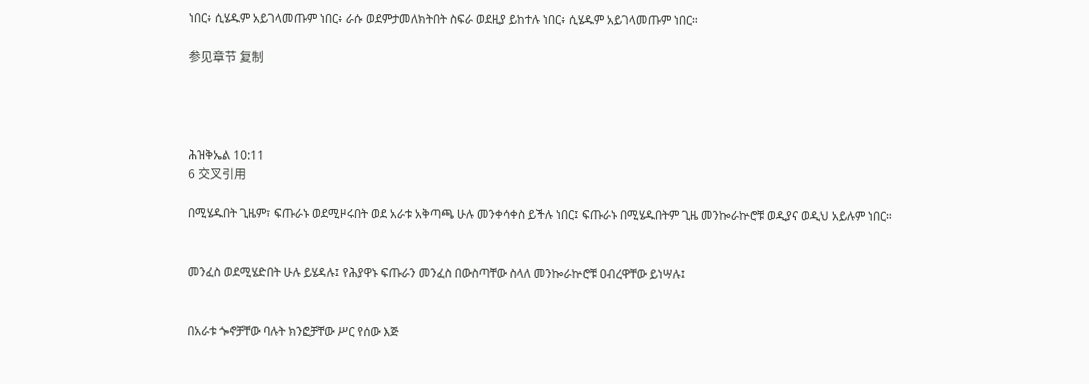ነበር፥ ሲሄዱም አይገላመጡም ነበር፥ ራሱ ወደምታመለክትበት ስፍራ ወደዚያ ይከተሉ ነበር፥ ሲሄዱም አይገላመጡም ነበር።

参见章节 复制




ሕዝቅኤል 10:11
6 交叉引用

በሚሄዱበት ጊዜም፣ ፍጡራኑ ወደሚዞሩበት ወደ አራቱ አቅጣጫ ሁሉ መንቀሳቀስ ይችሉ ነበር፤ ፍጡራኑ በሚሄዱበትም ጊዜ መንኰራኵሮቹ ወዲያና ወዲህ አይሉም ነበር።


መንፈስ ወደሚሄድበት ሁሉ ይሄዳሉ፤ የሕያዋኑ ፍጡራን መንፈስ በውስጣቸው ስላለ መንኰራኵሮቹ ዐብረዋቸው ይነሣሉ፤


በአራቱ ጐኖቻቸው ባሉት ክንፎቻቸው ሥር የሰው እጅ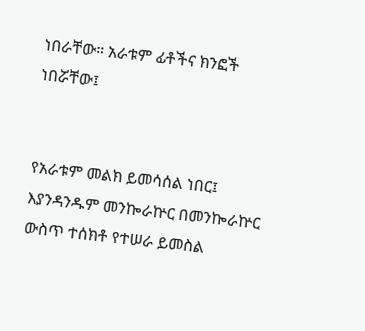ነበራቸው። አራቱም ፊቶችና ክንፎች ነበሯቸው፤


የአራቱም መልክ ይመሳሰል ነበር፤ እያንዳንዱም መንኰራኵር በመንኰራኵር ውስጥ ተሰክቶ የተሠራ ይመስል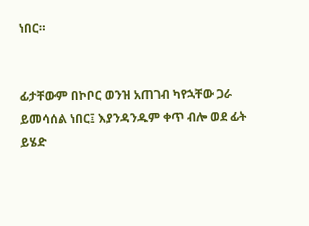ነበር።


ፊታቸውም በኮቦር ወንዝ አጠገብ ካየኋቸው ጋራ ይመሳሰል ነበር፤ እያንዳንዱም ቀጥ ብሎ ወደ ፊት ይሄድ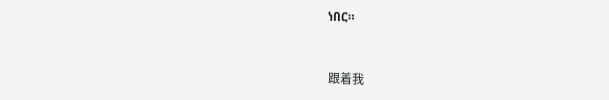ነበር።


跟着我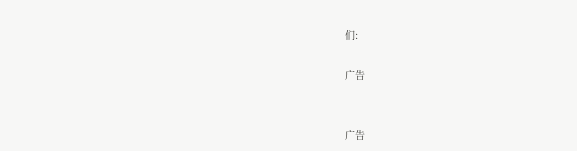们:

广告


广告